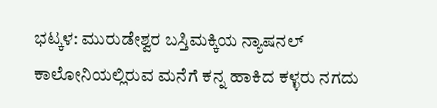ಭಟ್ಕಳ: ಮುರುಡೇಶ್ವರ ಬಸ್ತಿಮಕ್ಕಿಯ ನ್ಯಾಷನಲ್ ಕಾಲೋನಿಯಲ್ಲಿರುವ ಮನೆಗೆ ಕನ್ನ ಹಾಕಿದ ಕಳ್ಳರು ನಗದು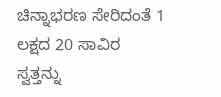ಚಿನ್ನಾಭರಣ ಸೇರಿದಂತೆ 1 ಲಕ್ಷದ 20 ಸಾವಿರ ಸ್ವತ್ತನ್ನು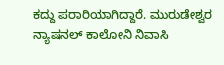ಕದ್ದು ಪರಾರಿಯಾಗಿದ್ದಾರೆ. ಮುರುಡೇಶ್ವರ ನ್ಯಾಷನಲ್ ಕಾಲೋನಿ ನಿವಾಸಿ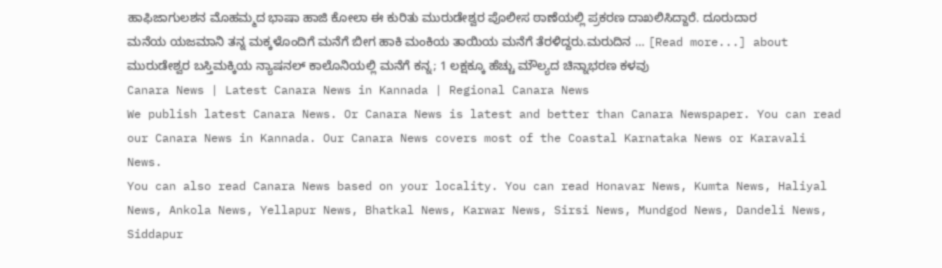ಹಾಫಿಜಾಗುಲಶನ ಮೊಹಮ್ಮದ ಭಾಷಾ ಹಾಜಿ ಕೋಲಾ ಈ ಕುರಿತು ಮುರುಡೇಶ್ವರ ಪೊಲೀಸ ಠಾಣೆಯಲ್ಲಿ ಪ್ರಕರಣ ದಾಖಲಿಸಿದ್ದಾರೆ. ದೂರುದಾರ ಮನೆಯ ಯಜಮಾನಿ ತನ್ನ ಮಕ್ಕಳೊಂದಿಗೆ ಮನೆಗೆ ಬೀಗ ಹಾಕಿ ಮಂಕಿಯ ತಾಯಿಯ ಮನೆಗೆ ತೆರಳಿದ್ದರು.ಮರುದಿನ … [Read more...] about ಮುರುಡೇಶ್ವರ ಬಸ್ತಿಮಕ್ಕಿಯ ನ್ಯಾಷನಲ್ ಕಾಲೊನಿಯಲ್ಲಿ ಮನೆಗೆ ಕನ್ನ; 1 ಲಕ್ಷಕ್ಕೂ ಹೆಚ್ಚು ಮೌಲ್ಯದ ಚಿನ್ನಾಭರಣ ಕಳವು
Canara News | Latest Canara News in Kannada | Regional Canara News
We publish latest Canara News. Or Canara News is latest and better than Canara Newspaper. You can read our Canara News in Kannada. Our Canara News covers most of the Coastal Karnataka News or Karavali News.
You can also read Canara News based on your locality. You can read Honavar News, Kumta News, Haliyal News, Ankola News, Yellapur News, Bhatkal News, Karwar News, Sirsi News, Mundgod News, Dandeli News, Siddapur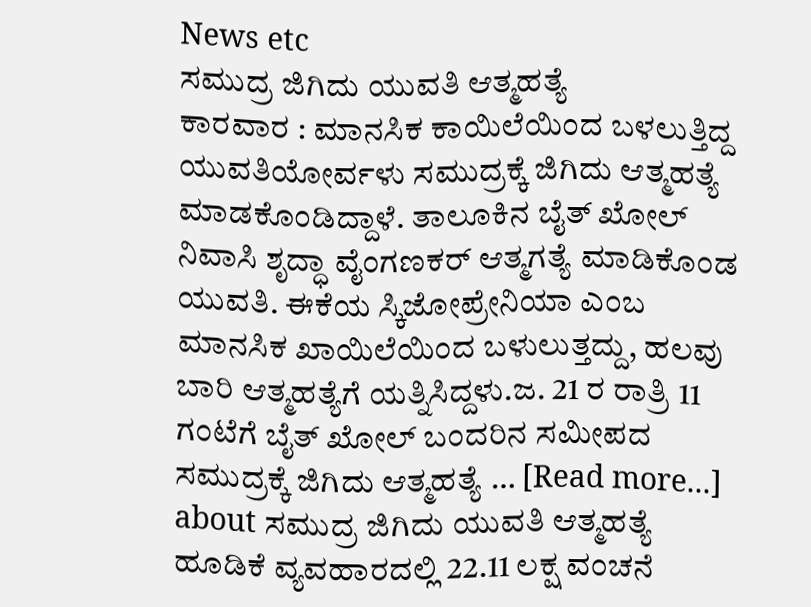News etc
ಸಮುದ್ರ ಜಿಗಿದು ಯುವತಿ ಆತ್ಮಹತ್ಯೆ
ಕಾರವಾರ : ಮಾನಸಿಕ ಕಾಯಿಲೆಯಿಂದ ಬಳಲುತ್ತಿದ್ದ ಯುವತಿಯೋರ್ವಳು ಸಮುದ್ರಕ್ಕೆ ಜಿಗಿದು ಆತ್ಮಹತ್ಯೆ ಮಾಡಕೊಂಡಿದ್ದಾಳೆ. ತಾಲೂಕಿನ ಬೈತ್ ಖೋಲ್ ನಿವಾಸಿ ಶೃದ್ಧಾ ವೈಂಗಣಕರ್ ಆತ್ಮಗತ್ಯೆ ಮಾಡಿಕೊಂಡ ಯುವತಿ. ಈಕೆಯ ಸ್ಕಿಜೋಪ್ರೇನಿಯಾ ಎಂಬ ಮಾನಸಿಕ ಖಾಯಿಲೆಯಿಂದ ಬಳುಲುತ್ತದ್ದು, ಹಲವು ಬಾರಿ ಆತ್ಮಹತ್ಯೆಗೆ ಯತ್ನಿಸಿದ್ದಳು.ಜ. 21 ರ ರಾತ್ರಿ 11 ಗಂಟೆಗೆ ಬೈತ್ ಖೋಲ್ ಬಂದರಿನ ಸಮೀಪದ ಸಮುದ್ರಕ್ಕೆ ಜಿಗಿದು ಆತ್ಮಹತ್ಯೆ … [Read more...] about ಸಮುದ್ರ ಜಿಗಿದು ಯುವತಿ ಆತ್ಮಹತ್ಯೆ
ಹೂಡಿಕೆ ವ್ಯವಹಾರದಲ್ಲಿ 22.11 ಲಕ್ಷ ವಂಚನೆ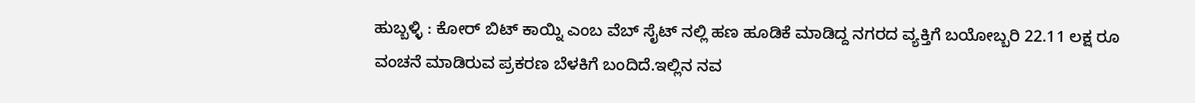ಹುಬ್ಬಳ್ಳಿ : ಕೋರ್ ಬಿಟ್ ಕಾಯ್ನಿ ಎಂಬ ವೆಬ್ ಸೈಟ್ ನಲ್ಲಿ ಹಣ ಹೂಡಿಕೆ ಮಾಡಿದ್ದ ನಗರದ ವ್ಯಕ್ತಿಗೆ ಬಯೋಬ್ಬರಿ 22.11 ಲಕ್ಷ ರೂ ವಂಚನೆ ಮಾಡಿರುವ ಪ್ರಕರಣ ಬೆಳಕಿಗೆ ಬಂದಿದೆ.ಇಲ್ಲಿನ ನವ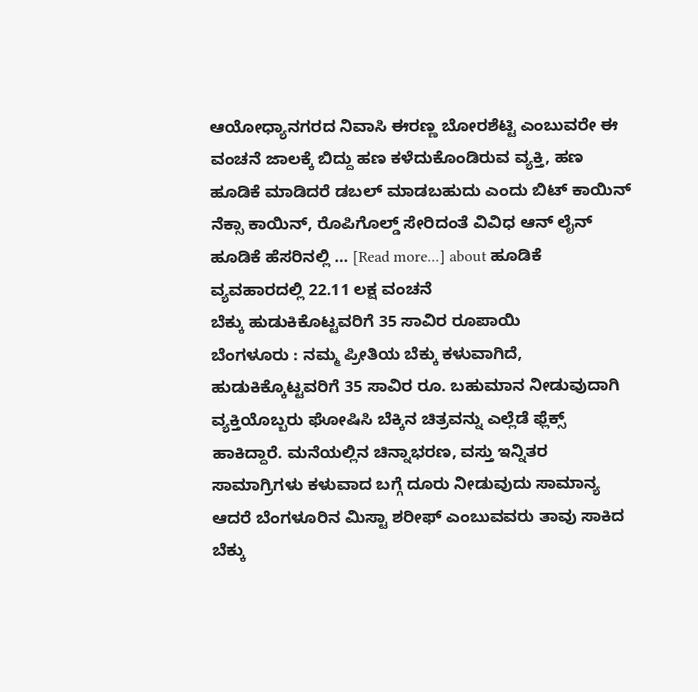ಆಯೋಧ್ಯಾನಗರದ ನಿವಾಸಿ ಈರಣ್ಣ ಬೋರಶೆಟ್ಟಿ ಎಂಬುವರೇ ಈ ವಂಚನೆ ಜಾಲಕ್ಕೆ ಬಿದ್ದು ಹಣ ಕಳೆದುಕೊಂಡಿರುವ ವ್ಯಕ್ತಿ, ಹಣ ಹೂಡಿಕೆ ಮಾಡಿದರೆ ಡಬಲ್ ಮಾಡಬಹುದು ಎಂದು ಬಿಟ್ ಕಾಯಿನ್ ನೆಕ್ಸಾ ಕಾಯಿನ್, ರೊಪಿಗೊಲ್ಡ್ ಸೇರಿದಂತೆ ವಿವಿಧ ಆನ್ ಲೈನ್ ಹೂಡಿಕೆ ಹೆಸರಿನಲ್ಲಿ … [Read more...] about ಹೂಡಿಕೆ ವ್ಯವಹಾರದಲ್ಲಿ 22.11 ಲಕ್ಷ ವಂಚನೆ
ಬೆಕ್ಕು ಹುಡುಕಿಕೊಟ್ಟವರಿಗೆ 35 ಸಾವಿರ ರೂಪಾಯಿ
ಬೆಂಗಳೂರು : ನಮ್ಮ ಪ್ರೀತಿಯ ಬೆಕ್ಕು ಕಳುವಾಗಿದೆ, ಹುಡುಕಿಕ್ಕೊಟ್ಟವರಿಗೆ 35 ಸಾವಿರ ರೂ. ಬಹುಮಾನ ನೀಡುವುದಾಗಿ ವ್ಯಕ್ತಿಯೊಬ್ಬರು ಘೋಷಿಸಿ ಬೆಕ್ಕಿನ ಚಿತ್ರವನ್ನು ಎಲ್ಲೆಡೆ ಫ್ಲೆಕ್ಸ್ ಹಾಕಿದ್ದಾರೆ. ಮನೆಯಲ್ಲಿನ ಚಿನ್ನಾಭರಣ, ವಸ್ತು ಇನ್ನಿತರ ಸಾಮಾಗ್ರಿಗಳು ಕಳುವಾದ ಬಗ್ಗೆ ದೂರು ನೀಡುವುದು ಸಾಮಾನ್ಯ ಆದರೆ ಬೆಂಗಳೂರಿನ ಮಿಸ್ಟಾ ಶರೀಫ್ ಎಂಬುವವರು ತಾವು ಸಾಕಿದ ಬೆಕ್ಕು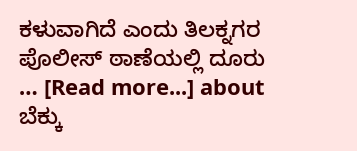ಕಳುವಾಗಿದೆ ಎಂದು ತಿಲಕ್ನಗರ ಪೊಲೀಸ್ ಠಾಣೆಯಲ್ಲಿ ದೂರು … [Read more...] about ಬೆಕ್ಕು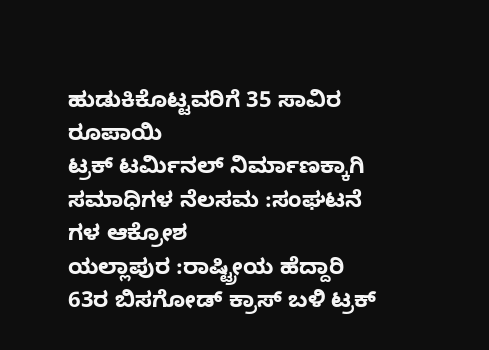ಹುಡುಕಿಕೊಟ್ಟವರಿಗೆ 35 ಸಾವಿರ ರೂಪಾಯಿ
ಟ್ರಕ್ ಟರ್ಮಿನಲ್ ನಿರ್ಮಾಣಕ್ಕಾಗಿ ಸಮಾಧಿಗಳ ನೆಲಸಮ :ಸಂಘಟನೆ ಗಳ ಆಕ್ರೋಶ
ಯಲ್ಲಾಪುರ :ರಾಷ್ಟ್ರೀಯ ಹೆದ್ದಾರಿ 63ರ ಬಿಸಗೋಡ್ ಕ್ರಾಸ್ ಬಳಿ ಟ್ರಕ್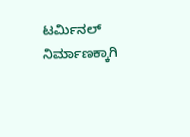ಟರ್ಮಿನಲ್ ನಿರ್ಮಾಣಕ್ಕಾಗಿ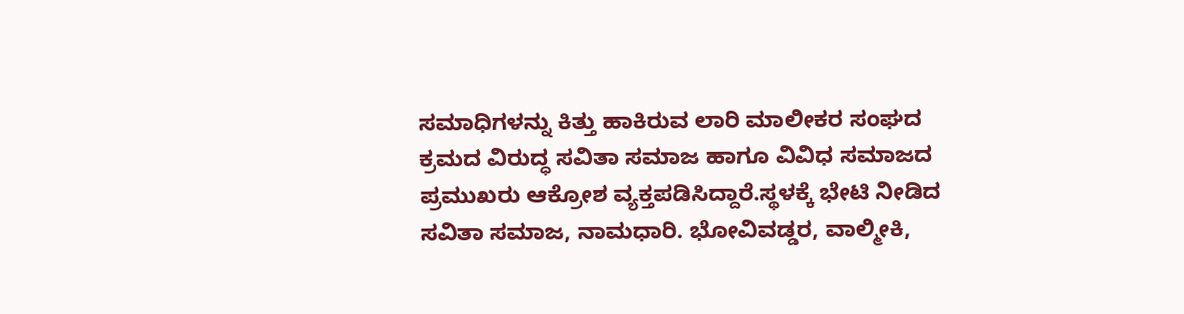ಸಮಾಧಿಗಳನ್ನು ಕಿತ್ತು ಹಾಕಿರುವ ಲಾರಿ ಮಾಲೀಕರ ಸಂಘದ ಕ್ರಮದ ವಿರುದ್ಧ ಸವಿತಾ ಸಮಾಜ ಹಾಗೂ ವಿವಿಧ ಸಮಾಜದ ಪ್ರಮುಖರು ಆಕ್ರೋಶ ವ್ಯಕ್ತಪಡಿಸಿದ್ದಾರೆ.ಸ್ಥಳಕ್ಕೆ ಭೇಟಿ ನೀಡಿದ ಸವಿತಾ ಸಮಾಜ, ನಾಮಧಾರಿ. ಭೋವಿವಡ್ಡರ, ವಾಲ್ಮೀಕಿ,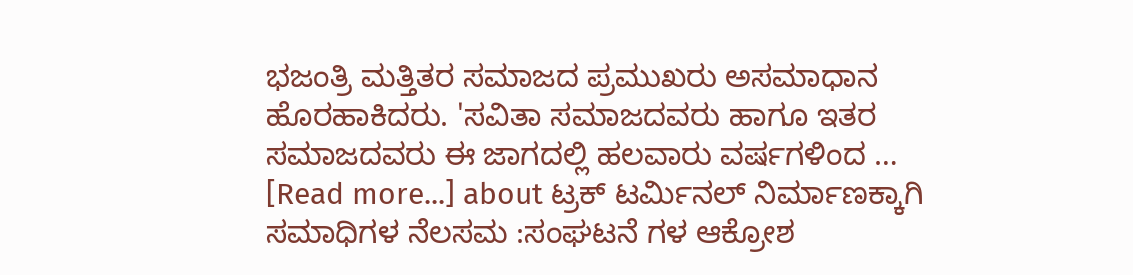ಭಜಂತ್ರಿ ಮತ್ತಿತರ ಸಮಾಜದ ಪ್ರಮುಖರು ಅಸಮಾಧಾನ ಹೊರಹಾಕಿದರು. 'ಸವಿತಾ ಸಮಾಜದವರು ಹಾಗೂ ಇತರ ಸಮಾಜದವರು ಈ ಜಾಗದಲ್ಲಿ ಹಲವಾರು ವರ್ಷಗಳಿಂದ … [Read more...] about ಟ್ರಕ್ ಟರ್ಮಿನಲ್ ನಿರ್ಮಾಣಕ್ಕಾಗಿ ಸಮಾಧಿಗಳ ನೆಲಸಮ :ಸಂಘಟನೆ ಗಳ ಆಕ್ರೋಶ